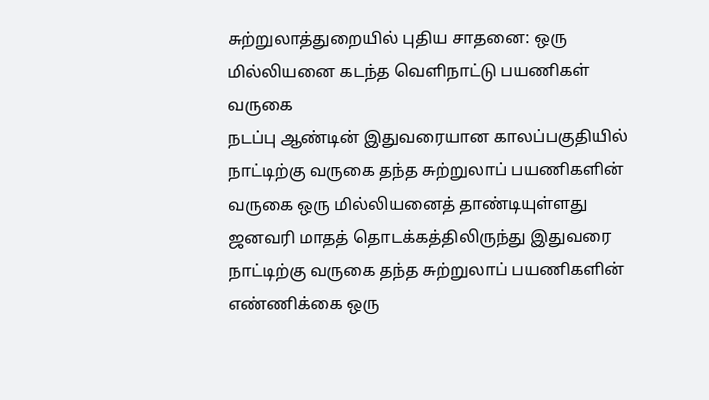சுற்றுலாத்துறையில் புதிய சாதனை: ஒரு மில்லியனை கடந்த வெளிநாட்டு பயணிகள் வருகை
நடப்பு ஆண்டின் இதுவரையான காலப்பகுதியில் நாட்டிற்கு வருகை தந்த சுற்றுலாப் பயணிகளின் வருகை ஒரு மில்லியனைத் தாண்டியுள்ளது ஜனவரி மாதத் தொடக்கத்திலிருந்து இதுவரை நாட்டிற்கு வருகை தந்த சுற்றுலாப் பயணிகளின் எண்ணிக்கை ஒரு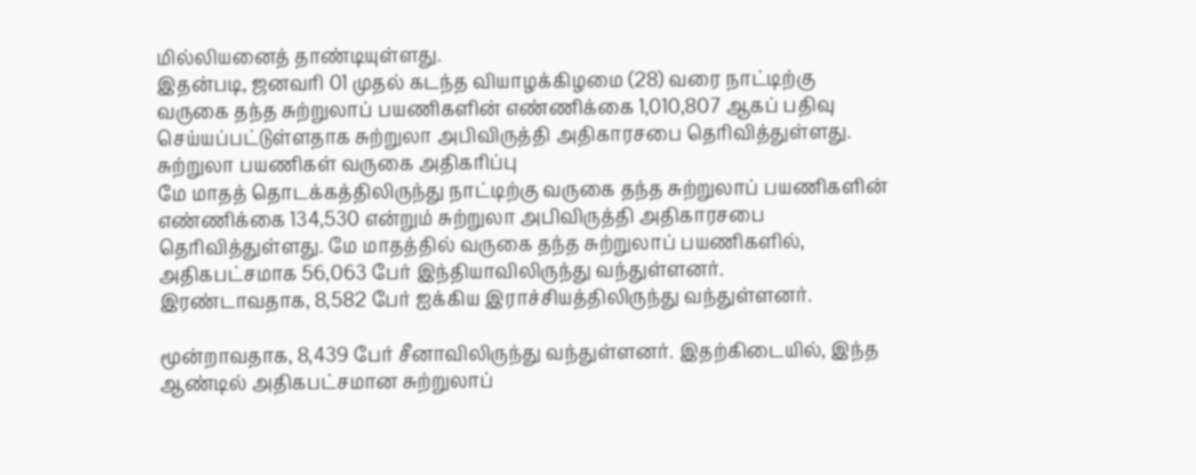மில்லியனைத் தாண்டியுள்ளது.
இதன்படி, ஜனவரி 01 முதல் கடந்த வியாழக்கிழமை (28) வரை நாட்டிற்கு வருகை தந்த சுற்றுலாப் பயணிகளின் எண்ணிக்கை 1,010,807 ஆகப் பதிவு செய்யப்பட்டுள்ளதாக சுற்றுலா அபிவிருத்தி அதிகாரசபை தெரிவித்துள்ளது.
சுற்றுலா பயணிகள் வருகை அதிகரிப்பு
மே மாதத் தொடக்கத்திலிருந்து நாட்டிற்கு வருகை தந்த சுற்றுலாப் பயணிகளின் எண்ணிக்கை 134,530 என்றும் சுற்றுலா அபிவிருத்தி அதிகாரசபை தெரிவித்துள்ளது. மே மாதத்தில் வருகை தந்த சுற்றுலாப் பயணிகளில், அதிகபட்சமாக 56,063 பேர் இந்தியாவிலிருந்து வந்துள்ளனர்.
இரண்டாவதாக, 8,582 பேர் ஐக்கிய இராச்சியத்திலிருந்து வந்துள்ளனர்.

மூன்றாவதாக, 8,439 பேர் சீனாவிலிருந்து வந்துள்ளனர். இதற்கிடையில், இந்த ஆண்டில் அதிகபட்சமான சுற்றுலாப்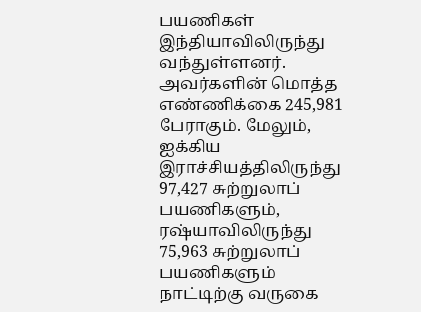பயணிகள் இந்தியாவிலிருந்து வந்துள்ளனர்.
அவர்களின் மொத்த எண்ணிக்கை 245,981 பேராகும். மேலும், ஐக்கிய இராச்சியத்திலிருந்து 97,427 சுற்றுலாப் பயணிகளும், ரஷ்யாவிலிருந்து 75,963 சுற்றுலாப் பயணிகளும் நாட்டிற்கு வருகை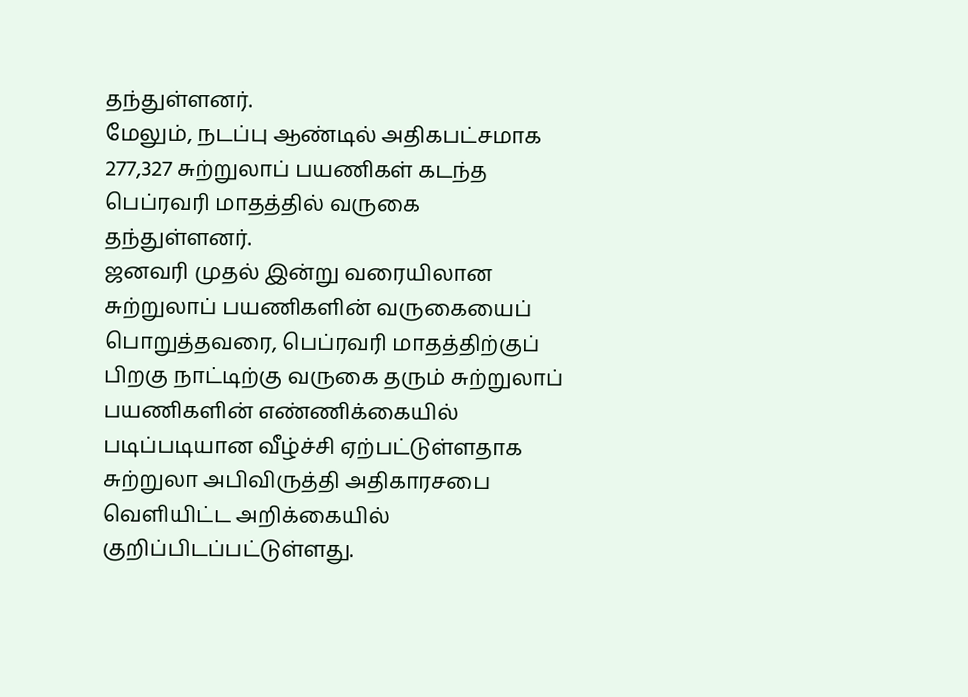தந்துள்ளனர்.
மேலும், நடப்பு ஆண்டில் அதிகபட்சமாக 277,327 சுற்றுலாப் பயணிகள் கடந்த பெப்ரவரி மாதத்தில் வருகை தந்துள்ளனர்.
ஜனவரி முதல் இன்று வரையிலான சுற்றுலாப் பயணிகளின் வருகையைப் பொறுத்தவரை, பெப்ரவரி மாதத்திற்குப் பிறகு நாட்டிற்கு வருகை தரும் சுற்றுலாப் பயணிகளின் எண்ணிக்கையில் படிப்படியான வீழ்ச்சி ஏற்பட்டுள்ளதாக சுற்றுலா அபிவிருத்தி அதிகாரசபை வெளியிட்ட அறிக்கையில் குறிப்பிடப்பட்டுள்ளது.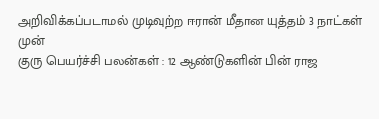அறிவிக்கப்படாமல் முடிவுற்ற ஈரான் மீதான யுத்தம் 3 நாட்கள் முன்
குரு பெயர்ச்சி பலன்கள் : 12 ஆண்டுகளின் பின் ராஜ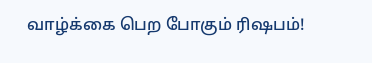வாழ்க்கை பெற போகும் ரிஷபம்!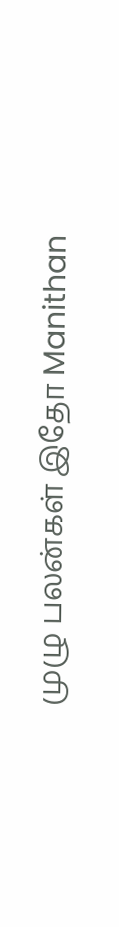முழு பலன்கள் இதோ Manithan